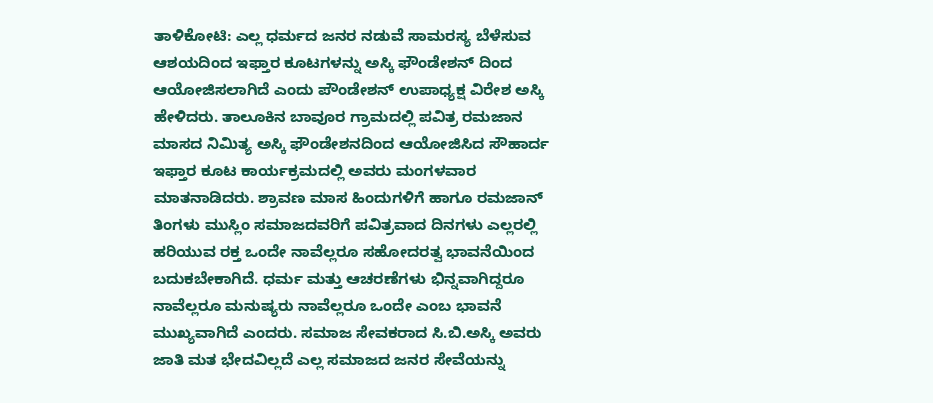ತಾಳಿಕೋಟಿ: ಎಲ್ಲ ಧರ್ಮದ ಜನರ ನಡುವೆ ಸಾಮರಸ್ಯ ಬೆಳೆಸುವ ಆಶಯದಿಂದ ಇಫ್ತಾರ ಕೂಟಗಳನ್ನು ಅಸ್ಕಿ ಫೌಂಡೇಶನ್ ದಿಂದ ಆಯೋಜಿಸಲಾಗಿದೆ ಎಂದು ಪೌಂಡೇಶನ್ ಉಪಾಧ್ಯಕ್ಷ ವಿರೇಶ ಅಸ್ಕಿ ಹೇಳಿದರು. ತಾಲೂಕಿನ ಬಾವೂರ ಗ್ರಾಮದಲ್ಲಿ ಪವಿತ್ರ ರಮಜಾನ ಮಾಸದ ನಿಮಿತ್ಯ ಅಸ್ಕಿ ಫೌಂಡೇಶನದಿಂದ ಆಯೋಜಿಸಿದ ಸೌಹಾರ್ದ ಇಫ್ತಾರ ಕೂಟ ಕಾರ್ಯಕ್ರಮದಲ್ಲಿ ಅವರು ಮಂಗಳವಾರ ಮಾತನಾಡಿದರು. ಶ್ರಾವಣ ಮಾಸ ಹಿಂದುಗಳಿಗೆ ಹಾಗೂ ರಮಜಾನ್ ತಿಂಗಳು ಮುಸ್ಲಿಂ ಸಮಾಜದವರಿಗೆ ಪವಿತ್ರವಾದ ದಿನಗಳು ಎಲ್ಲರಲ್ಲಿ ಹರಿಯುವ ರಕ್ತ ಒಂದೇ ನಾವೆಲ್ಲರೂ ಸಹೋದರತ್ವ ಭಾವನೆಯಿಂದ ಬದುಕಬೇಕಾಗಿದೆ. ಧರ್ಮ ಮತ್ತು ಆಚರಣೆಗಳು ಭಿನ್ನವಾಗಿದ್ದರೂ ನಾವೆಲ್ಲರೂ ಮನುಷ್ಯರು ನಾವೆಲ್ಲರೂ ಒಂದೇ ಎಂಬ ಭಾವನೆ ಮುಖ್ಯವಾಗಿದೆ ಎಂದರು. ಸಮಾಜ ಸೇವಕರಾದ ಸಿ.ಬಿ.ಅಸ್ಕಿ ಅವರು ಜಾತಿ ಮತ ಭೇದವಿಲ್ಲದೆ ಎಲ್ಲ ಸಮಾಜದ ಜನರ ಸೇವೆಯನ್ನು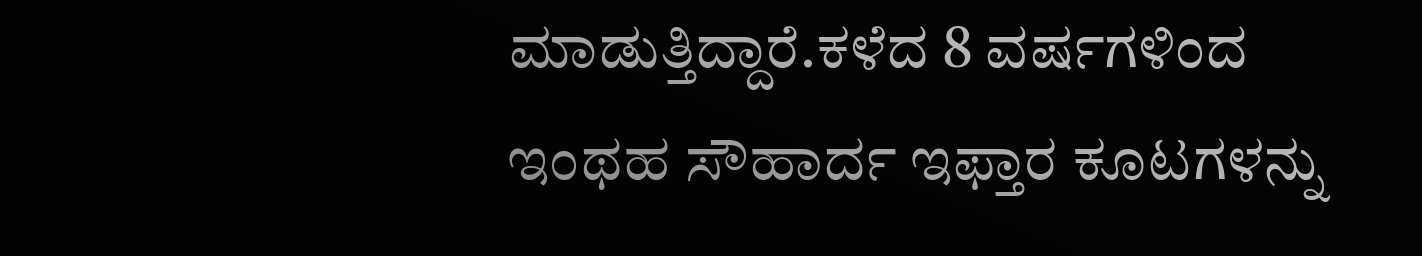ಮಾಡುತ್ತಿದ್ದಾರೆ.ಕಳೆದ 8 ವರ್ಷಗಳಿಂದ ಇಂಥಹ ಸೌಹಾರ್ದ ಇಫ್ತಾರ ಕೂಟಗಳನ್ನು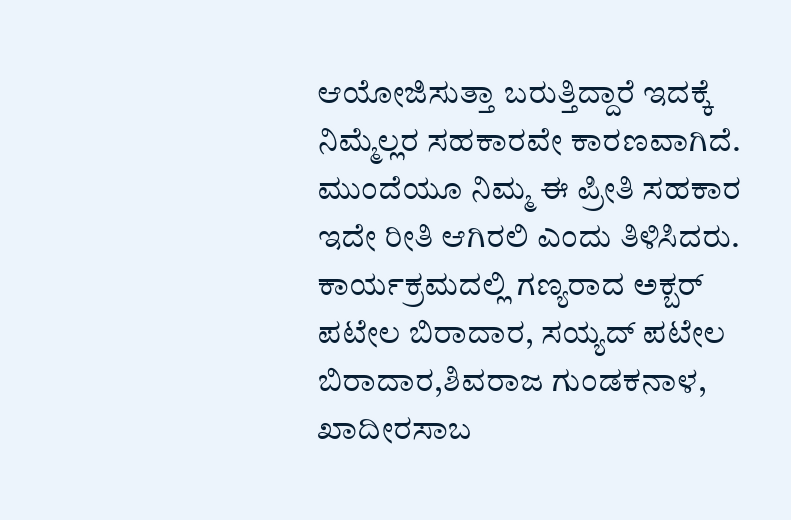ಆಯೋಜಿಸುತ್ತಾ ಬರುತ್ತಿದ್ದಾರೆ ಇದಕ್ಕೆ ನಿಮ್ಮೆಲ್ಲರ ಸಹಕಾರವೇ ಕಾರಣವಾಗಿದೆ. ಮುಂದೆಯೂ ನಿಮ್ಮ ಈ ಪ್ರೀತಿ ಸಹಕಾರ ಇದೇ ರೀತಿ ಆಗಿರಲಿ ಎಂದು ತಿಳಿಸಿದರು. ಕಾರ್ಯಕ್ರಮದಲ್ಲಿ ಗಣ್ಯರಾದ ಅಕ್ಬರ್ ಪಟೇಲ ಬಿರಾದಾರ, ಸಯ್ಯದ್ ಪಟೇಲ ಬಿರಾದಾರ,ಶಿವರಾಜ ಗುಂಡಕನಾಳ, ಖಾದೀರಸಾಬ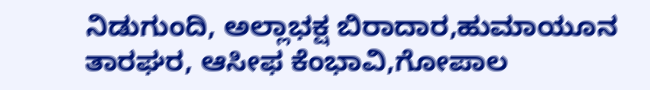ನಿಡುಗುಂದಿ, ಅಲ್ಲಾಭಕ್ಷ ಬಿರಾದಾರ,ಹುಮಾಯೂನ ತಾರಘರ, ಆಸೀಫ ಕೆಂಭಾವಿ,ಗೋಪಾಲ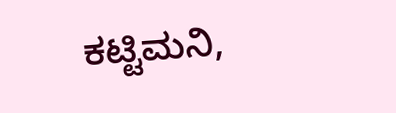ಕಟ್ಟಿಮನಿ,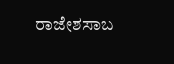ರಾಜೇಶಸಾಬ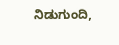ನಿಡುಗುಂದಿ,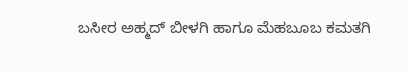ಬಸೀರ ಅಹ್ಮದ್ ಬೀಳಗಿ ಹಾಗೂ ಮೆಹಬೂಬ ಕಮತಗಿ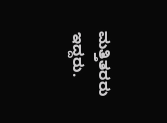ಮತ್ತಿತರರು ಇದ್ದರು.